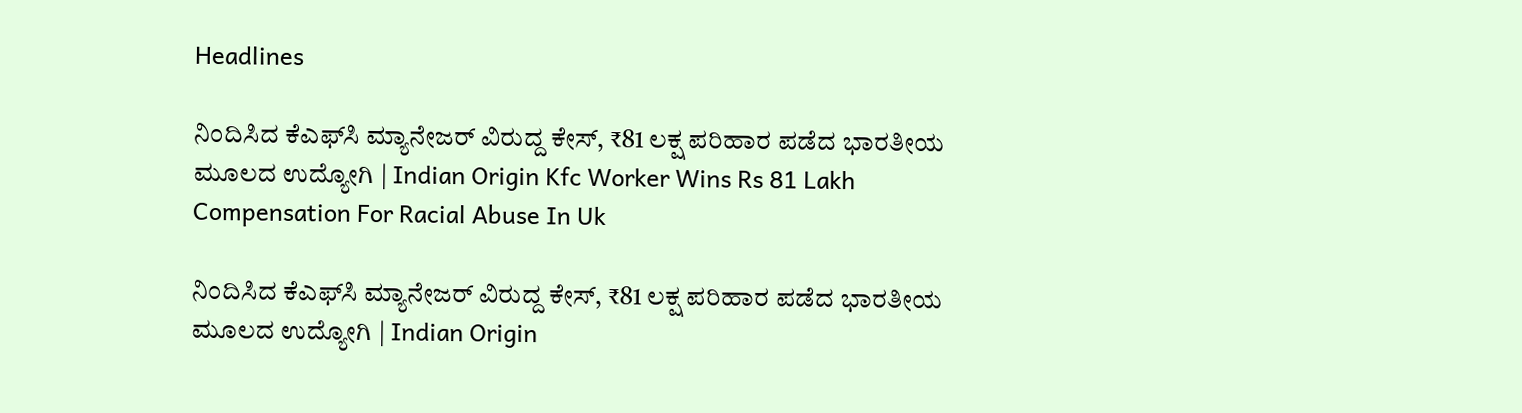Headlines

ನಿಂದಿಸಿದ ಕೆಎಫ್‌ಸಿ ಮ್ಯಾನೇಜರ್ ವಿರುದ್ದ ಕೇಸ್, ₹81 ಲಕ್ಷ ಪರಿಹಾರ ಪಡೆದ ಭಾರತೀಯ ಮೂಲದ ಉದ್ಯೋಗಿ | Indian Origin Kfc Worker Wins Rs 81 Lakh Compensation For Racial Abuse In Uk

ನಿಂದಿಸಿದ ಕೆಎಫ್‌ಸಿ ಮ್ಯಾನೇಜರ್ ವಿರುದ್ದ ಕೇಸ್, ₹81 ಲಕ್ಷ ಪರಿಹಾರ ಪಡೆದ ಭಾರತೀಯ ಮೂಲದ ಉದ್ಯೋಗಿ | Indian Origin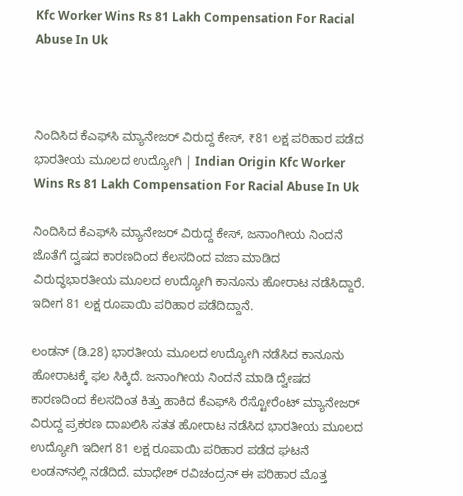Kfc Worker Wins Rs 81 Lakh Compensation For Racial Abuse In Uk



ನಿಂದಿಸಿದ ಕೆಎಫ್‌ಸಿ ಮ್ಯಾನೇಜರ್ ವಿರುದ್ದ ಕೇಸ್, ₹81 ಲಕ್ಷ ಪರಿಹಾರ ಪಡೆದ ಭಾರತೀಯ ಮೂಲದ ಉದ್ಯೋಗಿ | Indian Origin Kfc Worker Wins Rs 81 Lakh Compensation For Racial Abuse In Uk

ನಿಂದಿಸಿದ ಕೆಎಫ್‌ಸಿ ಮ್ಯಾನೇಜರ್ ವಿರುದ್ದ ಕೇಸ್, ಜನಾಂಗೀಯ ನಿಂದನೆ ಜೊತೆಗೆ ದ್ವಷದ ಕಾರಣದಿಂದ ಕೆಲಸದಿಂದ ವಜಾ ಮಾಡಿದ ವಿರುದ್ಧಭಾರತೀಯ ಮೂಲದ ಉದ್ಯೋಗಿ ಕಾನೂನು ಹೋರಾಟ ನಡೆಸಿದ್ದಾರೆ. ಇದೀಗ 81 ಲಕ್ಷ ರೂಪಾಯಿ ಪರಿಹಾರ ಪಡೆದಿದ್ದಾನೆ.

ಲಂಡನ್ (ಡಿ.28) ಭಾರತೀಯ ಮೂಲದ ಉದ್ಯೋಗಿ ನಡೆಸಿದ ಕಾನೂನು ಹೋರಾಟಕ್ಕೆ ಫಲ ಸಿಕ್ಕಿದೆ. ಜನಾಂಗೀಯ ನಿಂದನೆ ಮಾಡಿ ದ್ವೇಷದ ಕಾರಣದಿಂದ ಕೆಲಸದಿಂತ ಕಿತ್ತು ಹಾಕಿದ ಕೆಎಫ್‌ಸಿ ರೆಸ್ಟೋರೆಂಟ್ ಮ್ಯಾನೇಜರ್ ವಿರುದ್ದ ಪ್ರಕರಣ ದಾಖಲಿಸಿ ಸತತ ಹೋರಾಟ ನಡೆಸಿದ ಭಾರತೀಯ ಮೂಲದ ಉದ್ಯೋಗಿ ಇದೀಗ 81 ಲಕ್ಷ ರೂಪಾಯಿ ಪರಿಹಾರ ಪಡೆದ ಘಟನೆ ಲಂಡನ್‌ನಲ್ಲಿ ನಡೆದಿದೆ. ಮಾಧೇಶ್ ರವಿಚಂದ್ರನ್ ಈ ಪರಿಹಾರ ಮೊತ್ತ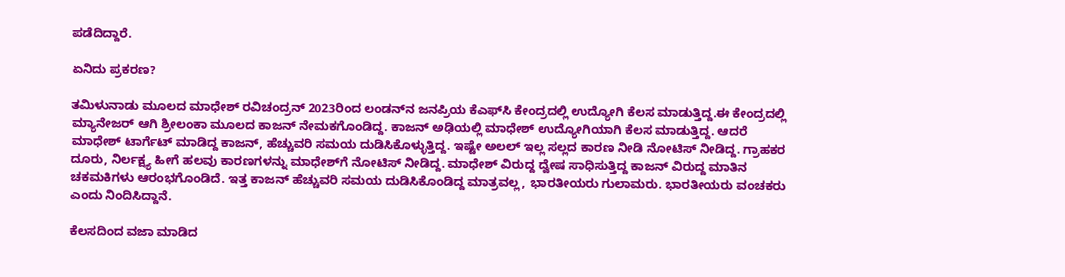ಪಡೆದಿದ್ದಾರೆ.

ಏನಿದು ಪ್ರಕರಣ?

ತಮಿಳುನಾಡು ಮೂಲದ ಮಾಧೇಶ್ ರವಿಚಂದ್ರನ್ 2023ರಿಂದ ಲಂಡನ್‌ನ ಜನಪ್ರಿಯ ಕೆಎಫ್‌ಸಿ ಕೇಂದ್ರದಲ್ಲಿ ಉದ್ಯೋಗಿ ಕೆಲಸ ಮಾಡುತ್ತಿದ್ದ.ಈ ಕೇಂದ್ರದಲ್ಲಿ ಮ್ಯಾನೇಜರ್ ಆಗಿ ಶ್ರೀಲಂಕಾ ಮೂಲದ ಕಾಜನ್ ನೇಮಕಗೊಂಡಿದ್ದ. ಕಾಜನ್ ಅಢಿಯಲ್ಲಿ ಮಾಧೇಶ್ ಉದ್ಯೋಗಿಯಾಗಿ ಕೆಲಸ ಮಾಡುತ್ತಿದ್ದ. ಆದರೆ ಮಾಧೇಶ್ ಟಾರ್ಗೆಟ್ ಮಾಡಿದ್ದ ಕಾಜನ್, ಹೆಚ್ಚುವರಿ ಸಮಯ ದುಡಿಸಿಕೊಳ್ಳುತ್ತಿದ್ದ. ಇಷ್ಟೇ ಅಲಲ್ ಇಲ್ಲ ಸಲ್ಲದ ಕಾರಣ ನೀಡಿ ನೋಟಿಸ್ ನೀಡಿದ್ದ. ಗ್ರಾಹಕರ ದೂರು, ನಿರ್ಲಕ್ಷ್ಯ ಹೀಗೆ ಹಲವು ಕಾರಣಗಳನ್ನು ಮಾಧೇಶ್‌ಗೆ ನೋಟಿಸ್ ನೀಡಿದ್ದ. ಮಾಧೇಶ್ ವಿರುದ್ದ ದ್ವೇಷ ಸಾಧಿಸುತ್ತಿದ್ದ ಕಾಜನ್ ವಿರುದ್ದ ಮಾತಿನ ಚಕಮಕಿಗಳು ಆರಂಭಗೊಂಡಿದೆ. ಇತ್ತ ಕಾಜನ್ ಹೆಚ್ಚುವರಿ ಸಮಯ ದುಡಿಸಿಕೊಂಡಿದ್ದ ಮಾತ್ರವಲ್ಲ, ಭಾರತೀಯರು ಗುಲಾಮರು. ಭಾರತೀಯರು ವಂಚಕರು ಎಂದು ನಿಂದಿಸಿದ್ದಾನೆ.

ಕೆಲಸದಿಂದ ವಜಾ ಮಾಡಿದ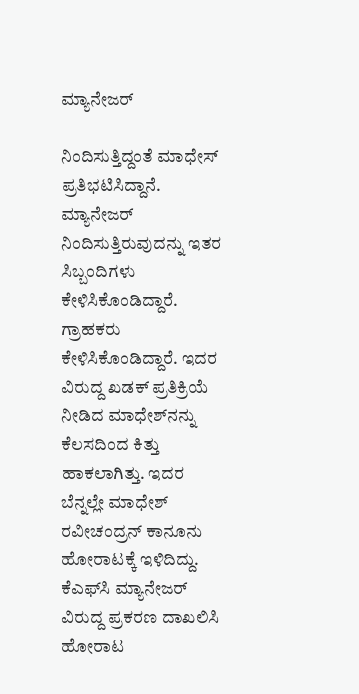ಮ್ಯಾನೇಜರ್

ನಿಂದಿಸುತ್ತಿದ್ದಂತೆ ಮಾಧೇಸ್ ಪ್ರತಿಭಟಿಸಿದ್ದಾನೆ. ಮ್ಯಾನೇಜರ್ ನಿಂದಿಸುತ್ತಿರುವುದನ್ನು ಇತರ ಸಿಬ್ಬಂದಿಗಳು ಕೇಳಿಸಿಕೊಂಡಿದ್ದಾರೆ. ಗ್ರಾಹಕರು ಕೇಳಿಸಿಕೊಂಡಿದ್ದಾರೆ. ಇದರ ವಿರುದ್ದ ಖಡಕ್ ಪ್ರತಿಕ್ರಿಯೆ ನೀಡಿದ ಮಾಧೇಶ್‌ನನ್ನು ಕೆಲಸದಿಂದ ಕಿತ್ತು ಹಾಕಲಾಗಿತ್ತು. ಇದರ ಬೆನ್ನಲ್ಲೇ ಮಾಧೇಶ್ ರವೀಚಂದ್ರನ್ ಕಾನೂನು ಹೋರಾಟಕ್ಕೆ ಇಳಿದಿದ್ದು. ಕೆಎಫ್‌ಸಿ ಮ್ಯಾನೇಜರ್ ವಿರುದ್ದ ಪ್ರಕರಣ ದಾಖಲಿಸಿ ಹೋರಾಟ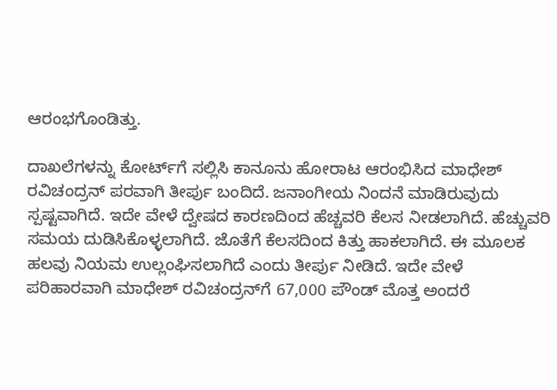ಆರಂಭಗೊಂಡಿತ್ತು.

ದಾಖಲೆಗಳನ್ನು ಕೋರ್ಟ್‌ಗೆ ಸಲ್ಲಿಸಿ ಕಾನೂನು ಹೋರಾಟ ಆರಂಭಿಸಿದ ಮಾಧೇಶ್ ರವಿಚಂದ್ರನ್ ಪರವಾಗಿ ತೀರ್ಪು ಬಂದಿದೆ. ಜನಾಂಗೀಯ ನಿಂದನೆ ಮಾಡಿರುವುದು ಸ್ಪಷ್ಟವಾಗಿದೆ. ಇದೇ ವೇಳೆ ದ್ವೇಷದ ಕಾರಣದಿಂದ ಹೆಚ್ಚವರಿ ಕೆಲಸ ನೀಡಲಾಗಿದೆ. ಹೆಚ್ಚುವರಿ ಸಮಯ ದುಡಿಸಿಕೊಳ್ಳಲಾಗಿದೆ. ಜೊತೆಗೆ ಕೆಲಸದಿಂದ ಕಿತ್ತು ಹಾಕಲಾಗಿದೆ. ಈ ಮೂಲಕ ಹಲವು ನಿಯಮ ಉಲ್ಲಂಘಿಸಲಾಗಿದೆ ಎಂದು ತೀರ್ಪು ನೀಡಿದೆ. ಇದೇ ವೇಳೆ ಪರಿಹಾರವಾಗಿ ಮಾಧೇಶ್ ರವಿಚಂದ್ರನ್‌ಗೆ 67,000 ಪೌಂಡ್ ಮೊತ್ತ ಅಂದರೆ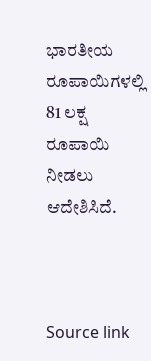ಭಾರತೀಯ ರೂಪಾಯಿಗಳಲ್ಲಿ 81 ಲಕ್ಷ ರೂಪಾಯಿ ನೀಡಲು ಆದೇಶಿಸಿದೆ.



Source link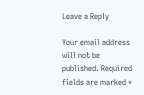Leave a Reply

Your email address will not be published. Required fields are marked *